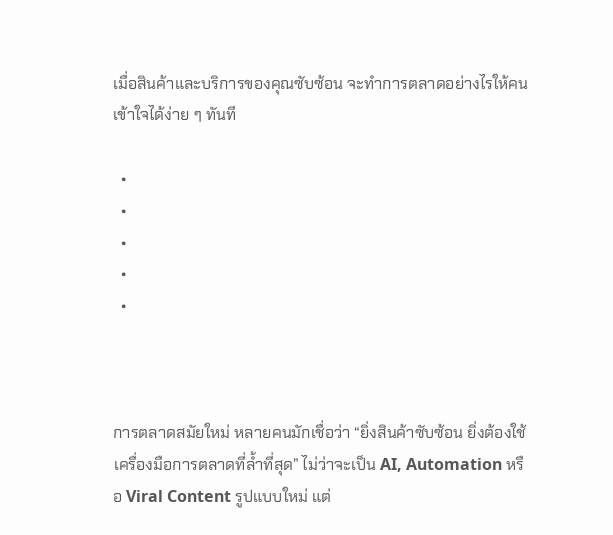เมื่อสินค้าและบริการของคุณซับซ้อน จะทำการตลาดอย่างไรให้คนเข้าใจได้ง่าย ๆ ทันที

  •
  •
  •
  •
  •



การตลาดสมัยใหม่ หลายคนมักเชื่อว่า “ยิ่งสินค้าซับซ้อน ยิ่งต้องใช้เครื่องมือการตลาดที่ล้ำที่สุด” ไม่ว่าจะเป็น AI, Automation หรือ Viral Content รูปแบบใหม่ แต่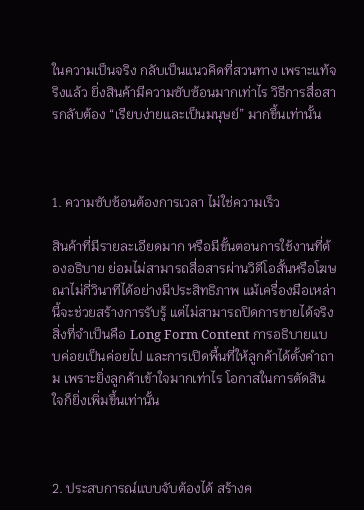ในความเป็นจริง กลับเป็นแนวคิดที่สวนทาง เพราะแท้จริงแล้ว ยิ่งสินค้ามีความซับซ้อนมากเท่าไร วิธีการสื่อสารกลับต้อง “เรียบง่ายและเป็นมนุษย์” มากขึ้นเท่านั้น



1. ความซับซ้อนต้องการเวลา ไม่ใช่ความเร็ว

สินค้าที่มีรายละเอียดมาก หรือมีขั้นตอนการใช้งานที่ต้องอธิบาย ย่อมไม่สามารถสื่อสารผ่านวิดีโอสั้นหรือโฆษณาไม่กี่วินาทีได้อย่างมีประสิทธิภาพ แม้เครื่องมือเหล่านี้จะช่วยสร้างการรับรู้ แต่ไม่สามารถปิดการขายได้จริง สิ่งที่จำเป็นคือ Long Form Content การอธิบายแบบค่อยเป็นค่อยไป และการเปิดพื้นที่ให้ลูกค้าได้ตั้งคำถาม เพราะยิ่งลูกค้าเข้าใจมากเท่าไร โอกาสในการตัดสินใจก็ยิ่งเพิ่มขึ้นเท่านั้น



2. ประสบการณ์แบบจับต้องได้ สร้างค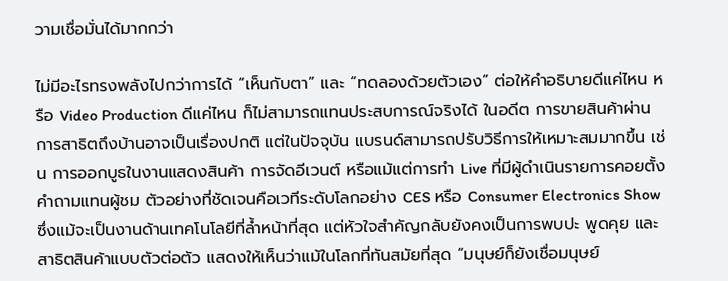วามเชื่อมั่นได้มากกว่า

ไม่มีอะไรทรงพลังไปกว่าการได้ “เห็นกับตา” และ “ทดลองด้วยตัวเอง” ต่อให้คำอธิบายดีแค่ไหน หรือ Video Production ดีแค่ไหน ก็ไม่สามารถแทนประสบการณ์จริงได้ ในอดีต การขายสินค้าผ่านการสาธิตถึงบ้านอาจเป็นเรื่องปกติ แต่ในปัจจุบัน แบรนด์สามารถปรับวิธีการให้เหมาะสมมากขึ้น เช่น การออกบูธในงานแสดงสินค้า การจัดอีเวนต์ หรือแม้แต่การทำ Live ที่มีผู้ดำเนินรายการคอยตั้งคำถามแทนผู้ชม ตัวอย่างที่ชัดเจนคือเวทีระดับโลกอย่าง CES หรือ Consumer Electronics Show ซึ่งแม้จะเป็นงานด้านเทคโนโลยีที่ล้ำหน้าที่สุด แต่หัวใจสำคัญกลับยังคงเป็นการพบปะ พูดคุย และสาธิตสินค้าแบบตัวต่อตัว แสดงให้เห็นว่าแม้ในโลกที่ทันสมัยที่สุด “มนุษย์ก็ยังเชื่อมนุษย์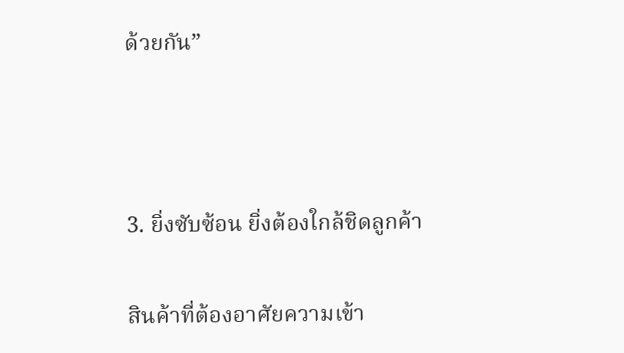ด้วยกัน”



3. ยิ่งซับซ้อน ยิ่งต้องใกล้ชิดลูกค้า

สินค้าที่ต้องอาศัยความเข้า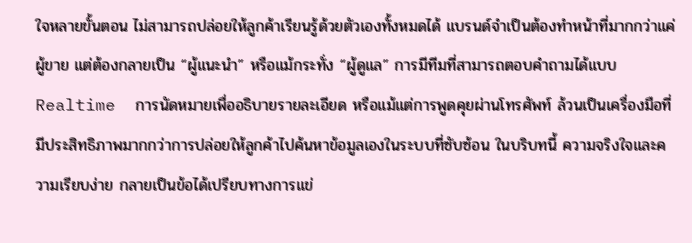ใจหลายขั้นตอน ไม่สามารถปล่อยให้ลูกค้าเรียนรู้ด้วยตัวเองทั้งหมดได้ แบรนด์จำเป็นต้องทำหน้าที่มากกว่าแค่ผู้ขาย แต่ต้องกลายเป็น “ผู้แนะนำ” หรือแม้กระทั่ง “ผู้ดูแล” การมีทีมที่สามารถตอบคำถามได้แบบ Realtime  การนัดหมายเพื่ออธิบายรายละเอียด หรือแม้แต่การพูดคุยผ่านโทรศัพท์ ล้วนเป็นเครื่องมือที่มีประสิทธิภาพมากกว่าการปล่อยให้ลูกค้าไปค้นหาข้อมูลเองในระบบที่ซับซ้อน ในบริบทนี้ ความจริงใจและความเรียบง่าย กลายเป็นข้อได้เปรียบทางการแข่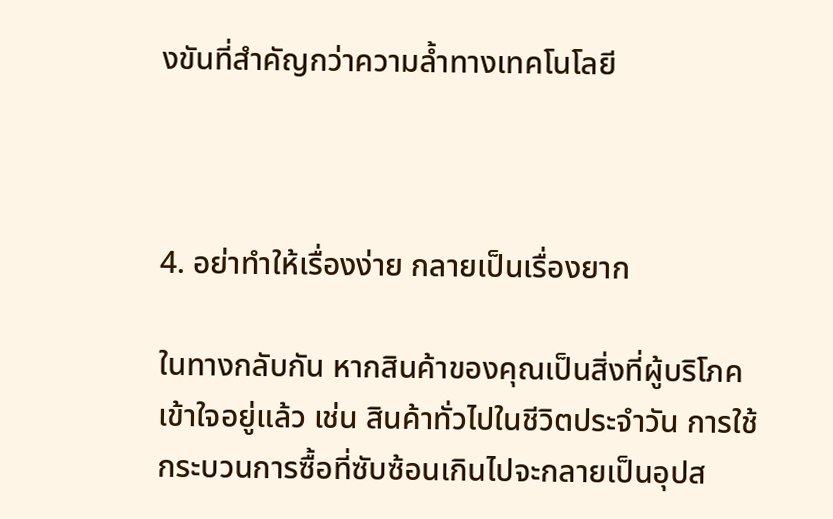งขันที่สำคัญกว่าความล้ำทางเทคโนโลยี



4. อย่าทำให้เรื่องง่าย กลายเป็นเรื่องยาก

ในทางกลับกัน หากสินค้าของคุณเป็นสิ่งที่ผู้บริโภคเข้าใจอยู่แล้ว เช่น สินค้าทั่วไปในชีวิตประจำวัน การใช้กระบวนการซื้อที่ซับซ้อนเกินไปจะกลายเป็นอุปส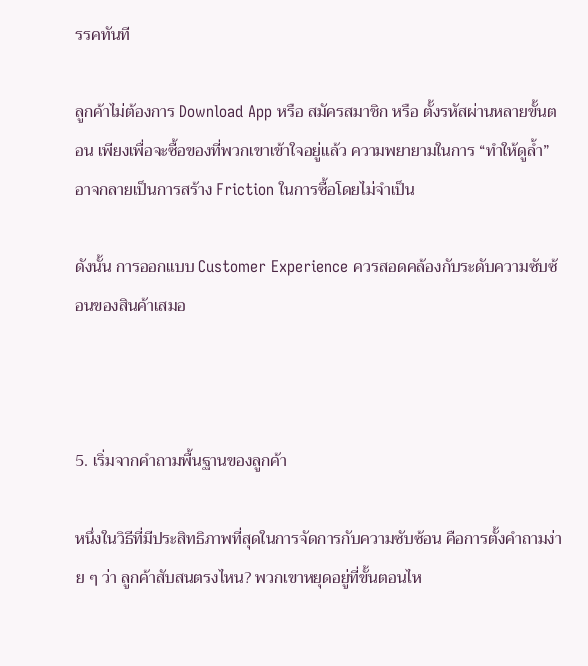รรคทันที

ลูกค้าไม่ต้องการ Download App หรือ สมัครสมาชิก หรือ ตั้งรหัสผ่านหลายขั้นตอน เพียงเพื่อจะซื้อของที่พวกเขาเข้าใจอยู่แล้ว ความพยายามในการ “ทำให้ดูล้ำ” อาจกลายเป็นการสร้าง Friction ในการซื้อโดยไม่จำเป็น

ดังนั้น การออกแบบ Customer Experience ควรสอดคล้องกับระดับความซับซ้อนของสินค้าเสมอ



5. เริ่มจากคำถามพื้นฐานของลูกค้า

หนึ่งในวิธีที่มีประสิทธิภาพที่สุดในการจัดการกับความซับซ้อน คือการตั้งคำถามง่าย ๆ ว่า ลูกค้าสับสนตรงไหน? พวกเขาหยุดอยู่ที่ขั้นตอนไห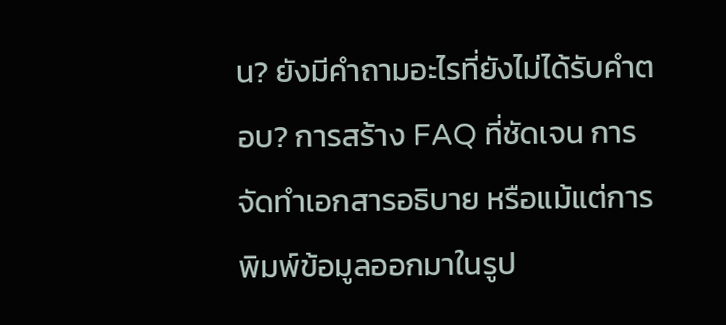น? ยังมีคำถามอะไรที่ยังไม่ได้รับคำตอบ? การสร้าง FAQ ที่ชัดเจน การจัดทำเอกสารอธิบาย หรือแม้แต่การพิมพ์ข้อมูลออกมาในรูป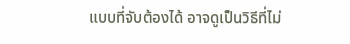แบบที่จับต้องได้ อาจดูเป็นวิธีที่ไม่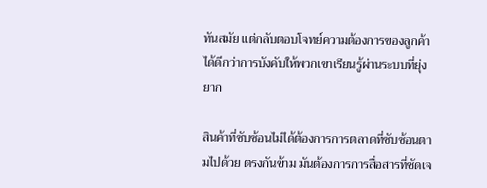ทันสมัย แต่กลับตอบโจทย์ความต้องการของลูกค้าได้ดีกว่าการบังคับให้พวกเขาเรียนรู้ผ่านระบบที่ยุ่งยาก

สินค้าที่ซับซ้อนไม่ได้ต้องการการตลาดที่ซับซ้อนตามไปด้วย ตรงกันข้าม มันต้องการการสื่อสารที่ชัดเจ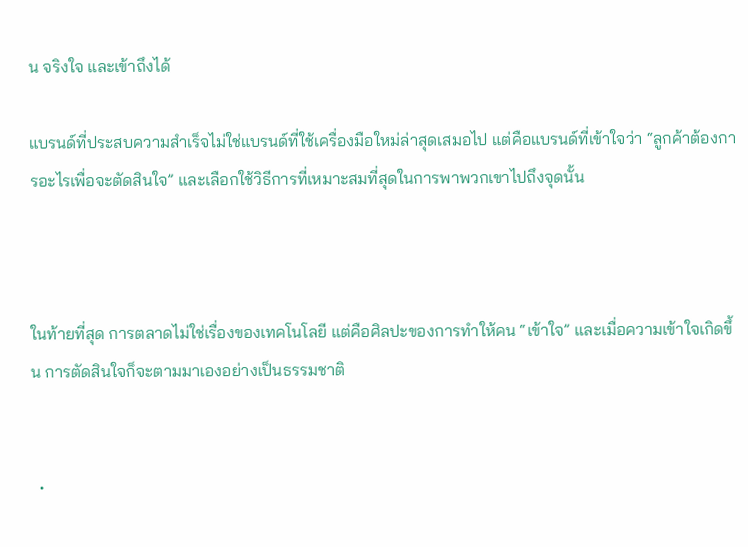น จริงใจ และเข้าถึงได้

แบรนด์ที่ประสบความสำเร็จไม่ใช่แบรนด์ที่ใช้เครื่องมือใหม่ล่าสุดเสมอไป แต่คือแบรนด์ที่เข้าใจว่า “ลูกค้าต้องการอะไรเพื่อจะตัดสินใจ” และเลือกใช้วิธีการที่เหมาะสมที่สุดในการพาพวกเขาไปถึงจุดนั้น



ในท้ายที่สุด การตลาดไม่ใช่เรื่องของเทคโนโลยี แต่คือศิลปะของการทำให้คน “เข้าใจ” และเมื่อความเข้าใจเกิดขึ้น การตัดสินใจก็จะตามมาเองอย่างเป็นธรรมชาติ


  •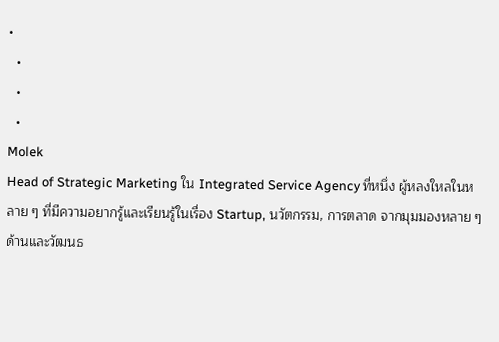•
  •
  •
  •
Molek
Head of Strategic Marketing ใน Integrated Service Agency ที่หนึ่ง ผู้หลงใหลในหลาย ๆ ที่มีความอยากรู้และเรียนรู้ในเรื่อง Startup, นวัตกรรม, การตลาด จากมุมมองหลาย ๆ ด้านและวัฒนธ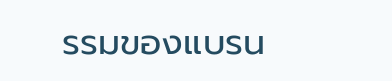รรมของแบรน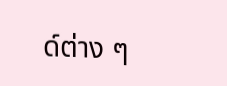ด์ต่าง ๆ